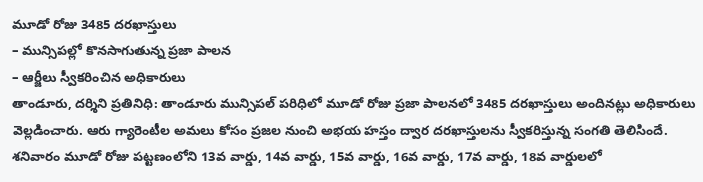మూడో రోజు 3485 దరఖాస్తులు
– మున్సిపల్లో కొనసాగుతున్న ప్రజా పాలన
– ఆర్జీలు స్వీకరించిన అధికారులు
తాండూరు, దర్శిని ప్రతినిధి: తాండూరు మున్సిపల్ పరిధిలో మూడో రోజు ప్రజా పాలనలో 3485 దరఖాస్తులు అందినట్లు అధికారులు వెల్లడించారు. ఆరు గ్యారెంటీల అమలు కోసం ప్రజల నుంచి అభయ హస్తం ద్వార దరఖాస్తులను స్వీకరిస్తున్న సంగతి తెలిసిందే. శనివారం మూడో రోజు పట్టణంలోని 13వ వార్డు, 14వ వార్డు, 15వ వార్డు, 16వ వార్డు, 17వ వార్డు, 18వ వార్డులలో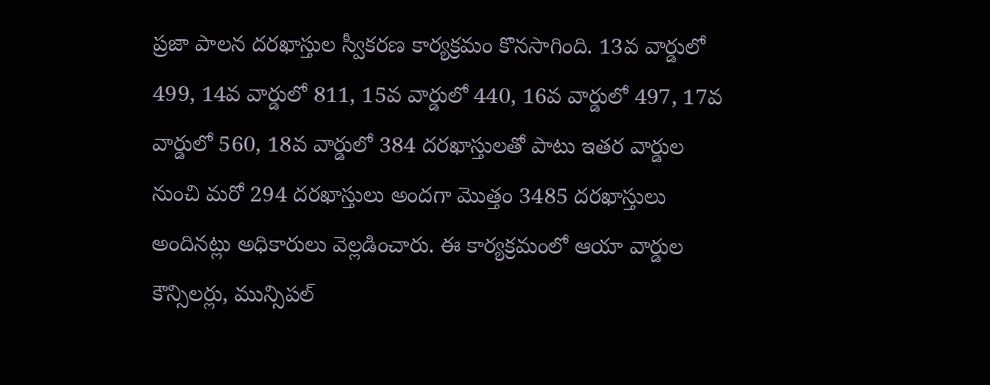ప్రజా పాలన దరఖాస్తుల స్వీకరణ కార్యక్రమం కొనసాగింది. 13వ వార్డులో 499, 14వ వార్డులో 811, 15వ వార్డులో 440, 16వ వార్డులో 497, 17వ వార్డులో 560, 18వ వార్డులో 384 దరఖాస్తులతో పాటు ఇతర వార్డుల నుంచి మరో 294 దరఖాస్తులు అందగా మొత్తం 3485 దరఖాస్తులు అందినట్లు అధికారులు వెల్లడించారు. ఈ కార్యక్రమంలో ఆయా వార్డుల కౌన్సిలర్లు, మున్సిపల్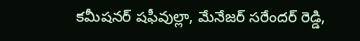కమీషనర్ షఫీవుల్లా, మేనేజర్ సరేందర్ రెడ్డి,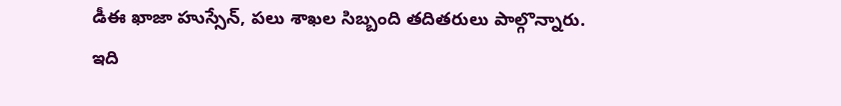డీఈ ఖాజా హుస్సేన్, పలు శాఖల సిబ్బంది తదితరులు పాల్గొన్నారు.
ఇది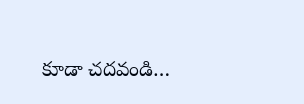కూడా చదవండి…